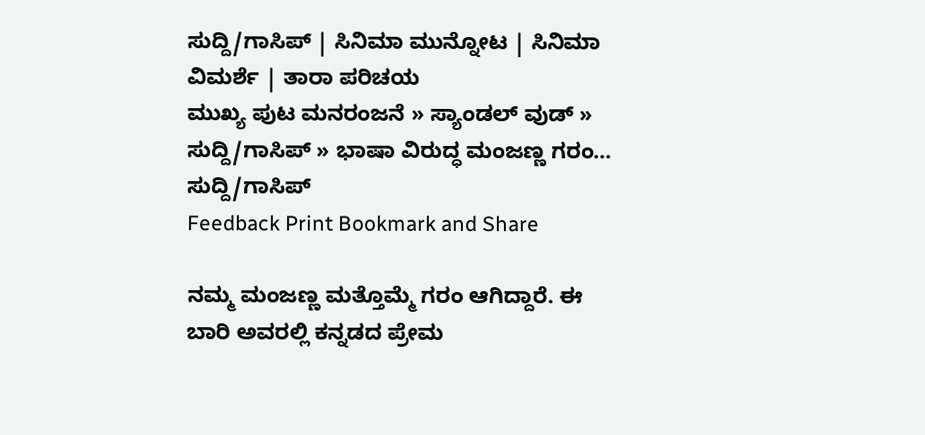ಸುದ್ದಿ/ಗಾಸಿಪ್ | ಸಿನಿಮಾ ಮುನ್ನೋಟ | ಸಿನಿಮಾ ವಿಮರ್ಶೆ | ತಾರಾ ಪರಿಚಯ
ಮುಖ್ಯ ಪುಟ ಮನರಂಜನೆ » ಸ್ಯಾಂಡಲ್ ವುಡ್ » ಸುದ್ದಿ/ಗಾಸಿಪ್ » ಭಾಷಾ ವಿರುದ್ಧ ಮಂಜಣ್ಣ ಗರಂ...
ಸುದ್ದಿ/ಗಾಸಿಪ್
Feedback Print Bookmark and Share

ನಮ್ಮ ಮಂಜಣ್ಣ ಮತ್ತೊಮ್ಮೆ ಗರಂ ಆಗಿದ್ದಾರೆ. ಈ ಬಾರಿ ಅವರಲ್ಲಿ ಕನ್ನಡದ ಪ್ರೇಮ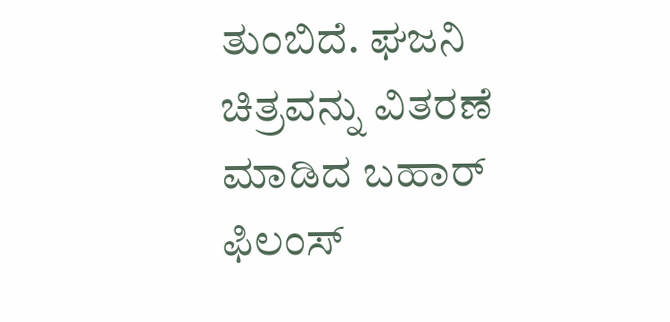ತುಂಬಿದೆ. ಘಜನಿ ಚಿತ್ರವನ್ನು ವಿತರಣೆ ಮಾಡಿದ ಬಹಾರ್ ಫಿಲಂಸ್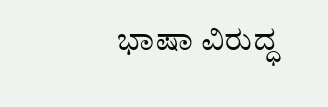ಭಾಷಾ ವಿರುದ್ಧ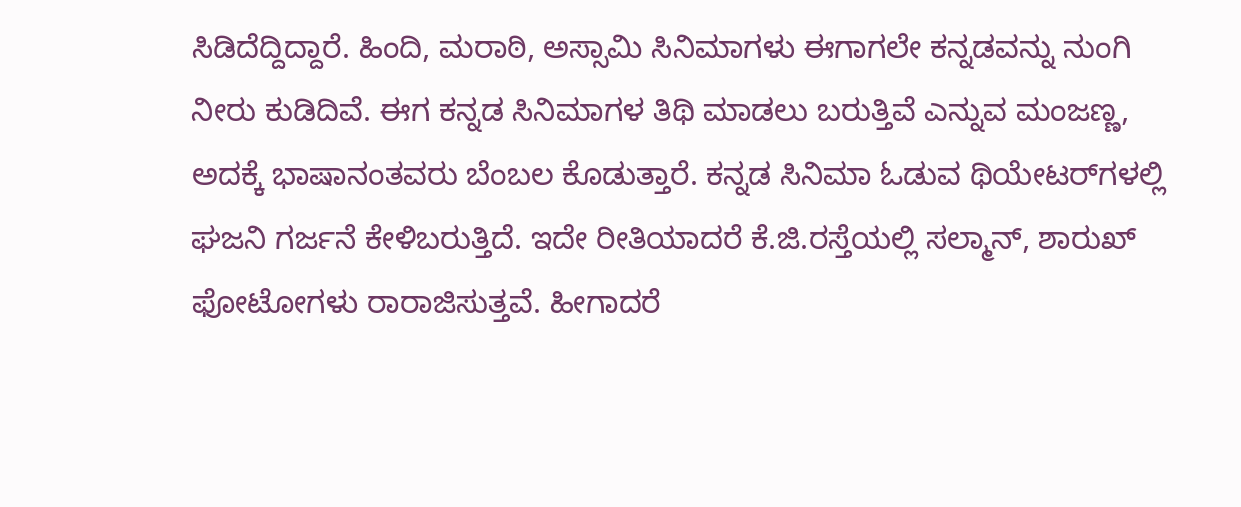ಸಿಡಿದೆದ್ದಿದ್ದಾರೆ. ಹಿಂದಿ, ಮರಾಠಿ, ಅಸ್ಸಾಮಿ ಸಿನಿಮಾಗಳು ಈಗಾಗಲೇ ಕನ್ನಡವನ್ನು ನುಂಗಿ ನೀರು ಕುಡಿದಿವೆ. ಈಗ ಕನ್ನಡ ಸಿನಿಮಾಗಳ ತಿಥಿ ಮಾಡಲು ಬರುತ್ತಿವೆ ಎನ್ನುವ ಮಂಜಣ್ಣ, ಅದಕ್ಕೆ ಭಾಷಾನಂತವರು ಬೆಂಬಲ ಕೊಡುತ್ತಾರೆ. ಕನ್ನಡ ಸಿನಿಮಾ ಓಡುವ ಥಿಯೇಟರ್‌ಗಳಲ್ಲಿ ಘಜನಿ ಗರ್ಜನೆ ಕೇಳಿಬರುತ್ತಿದೆ. ಇದೇ ರೀತಿಯಾದರೆ ಕೆ.ಜಿ.ರಸ್ತೆಯಲ್ಲಿ ಸಲ್ಮಾನ್, ಶಾರುಖ್ ಫೋಟೋಗಳು ರಾರಾಜಿಸುತ್ತವೆ. ಹೀಗಾದರೆ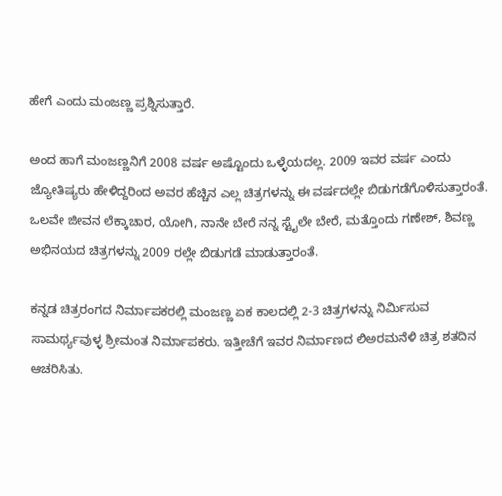ಹೇಗೆ ಎಂದು ಮಂಜಣ್ಣ ಪ್ರಶ್ನಿಸುತ್ತಾರೆ.

ಅಂದ ಹಾಗೆ ಮಂಜಣ್ಣನಿಗೆ 2008 ವರ್ಷ ಅಷ್ಟೊಂದು ಒಳ್ಳೆಯದಲ್ಲ. 2009 ಇವರ ವರ್ಷ ಎಂದು ಜ್ಯೋತಿಷ್ಯರು ಹೇಳಿದ್ದರಿಂದ ಅವರ ಹೆಚ್ಚಿನ ಎಲ್ಲ ಚಿತ್ರಗಳನ್ನು ಈ ವರ್ಷದಲ್ಲೇ ಬಿಡುಗಡೆಗೊಳಿಸುತ್ತಾರಂತೆ. ಒಲವೇ ಜೀವನ ಲೆಕ್ಕಾಚಾರ, ಯೋಗಿ, ನಾನೇ ಬೇರೆ ನನ್ನ ಸ್ಟೈಲೇ ಬೇರೆ, ಮತ್ತೊಂದು ಗಣೇಶ್, ಶಿವಣ್ಣ ಅಭಿನಯದ ಚಿತ್ರಗಳನ್ನು 2009 ರಲ್ಲೇ ಬಿಡುಗಡೆ ಮಾಡುತ್ತಾರಂತೆ.

ಕನ್ನಡ ಚಿತ್ರರಂಗದ ನಿರ್ಮಾಪಕರಲ್ಲಿ ಮಂಜಣ್ಣ ಏಕ ಕಾಲದಲ್ಲಿ 2-3 ಚಿತ್ರಗಳನ್ನು ನಿರ್ಮಿಸುವ ಸಾಮರ್ಥ್ಯವುಳ್ಳ ಶ್ರೀಮಂತ ನಿರ್ಮಾಪಕರು. ಇತ್ತೀಚೆಗೆ ಇವರ ನಿರ್ಮಾಣದ ಲಿಅರಮನೆಳಿ ಚಿತ್ರ ಶತದಿನ ಆಚರಿಸಿತು.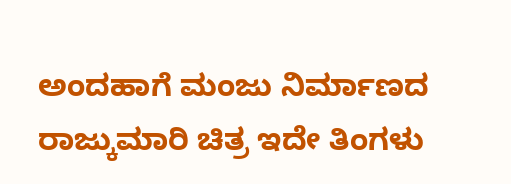ಅಂದಹಾಗೆ ಮಂಜು ನಿರ್ಮಾಣದ ರಾಜ್ಕುಮಾರಿ ಚಿತ್ರ ಇದೇ ತಿಂಗಳು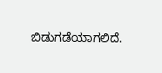ಬಿಡುಗಡೆಯಾಗಲಿದೆ.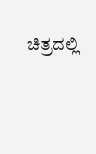ಚಿತ್ರದಲ್ಲಿ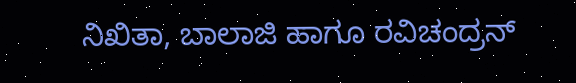ನಿಖಿತಾ, ಬಾಲಾಜಿ ಹಾಗೂ ರವಿಚಂದ್ರನ್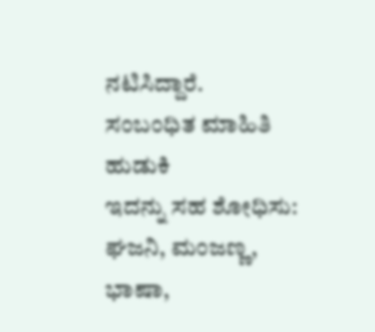ನಟಿಸಿದ್ದಾರೆ.
ಸಂಬಂಧಿತ ಮಾಹಿತಿ ಹುಡುಕಿ
ಇದನ್ನು ಸಹ ಶೋಧಿಸು: ಘಜನಿ, ಮಂಜಣ್ಣ, ಭಾಷಾ,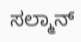ಸಲ್ಮಾನ್